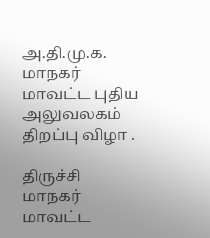அ.தி.மு.க. மாநகர் மாவட்ட புதிய அலுவலகம் திறப்பு விழா .

திருச்சி மாநகர் மாவட்ட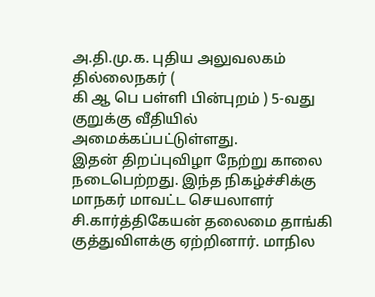அ.தி.மு.க. புதிய அலுவலகம் தில்லைநகர் (
கி ஆ பெ பள்ளி பின்புறம் ) 5-வது குறுக்கு வீதியில் அமைக்கப்பட்டுள்ளது.
இதன் திறப்புவிழா நேற்று காலை நடைபெற்றது. இந்த நிகழ்ச்சிக்கு மாநகர் மாவட்ட செயலாளர் சி.கார்த்திகேயன் தலைமை தாங்கி குத்துவிளக்கு ஏற்றினார். மாநில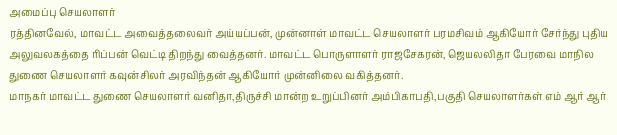அமைப்பு செயலாளர்
ரத்தினவேல், மாவட்ட அவைத்தலைவர் அய்யப்பன், முன்னாள் மாவட்ட செயலாளர் பரமசிவம் ஆகியோர் சேர்ந்து புதிய அலுவலகத்தை ரிப்பன் வெட்டி திறந்து வைத்தனர். மாவட்ட பொருளாளர் ராஜசேகரன், ஜெயலலிதா பேரவை மாநில துணை செயலாளர் கவுன்சிலர் அரவிந்தன் ஆகியோர் முன்னிலை வகித்தனர்.
மாநகர் மாவட்ட துணை செயலாளர் வனிதா,திருச்சி மான்ற உறுப்பினர் அம்பிகாபதி,பகுதி செயலாளர்கள் எம் ஆர் ஆர்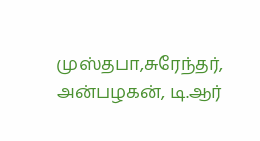முஸ்தபா,சுரேந்தர், அன்பழகன், டி.ஆர்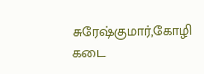சுரேஷ்குமார்,கோழி கடை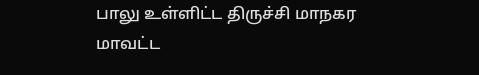பாலு உள்ளிட்ட திருச்சி மாநகர மாவட்ட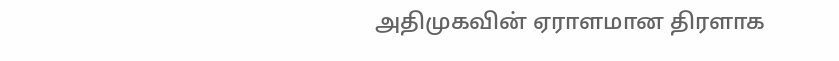அதிமுகவின் ஏராளமான திரளாக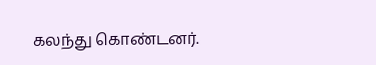கலந்து கொண்டனர்.